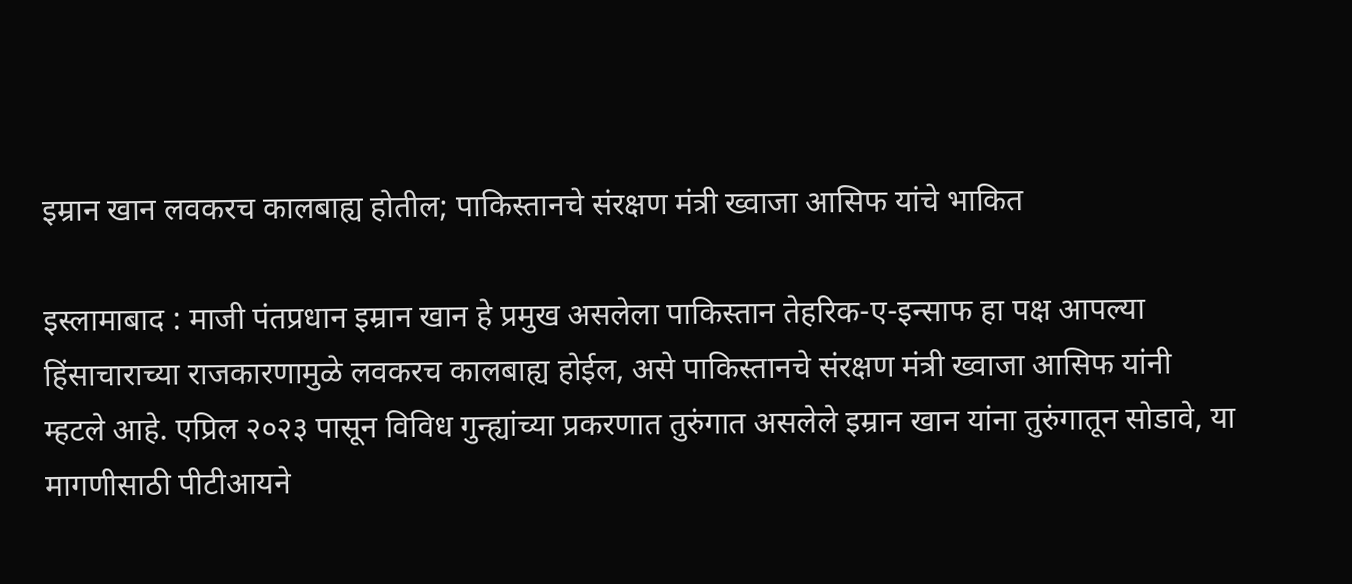इम्रान खान लवकरच कालबाह्य होतील; पाकिस्तानचे संरक्षण मंत्री ख्वाजा आसिफ यांचे भाकित

इस्लामाबाद : माजी पंतप्रधान इम्रान खान हे प्रमुख असलेला पाकिस्तान तेहरिक-ए-इन्साफ हा पक्ष आपल्या हिंसाचाराच्या राजकारणामुळे लवकरच कालबाह्य होईल, असे पाकिस्तानचे संरक्षण मंत्री ख्वाजा आसिफ यांनी म्हटले आहे. एप्रिल २०२३ पासून विविध गुन्ह्यांच्या प्रकरणात तुरुंगात असलेले इम्रान खान यांना तुरुंगातून सोडावे, या मागणीसाठी पीटीआयने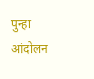पुन्हा आंदोलन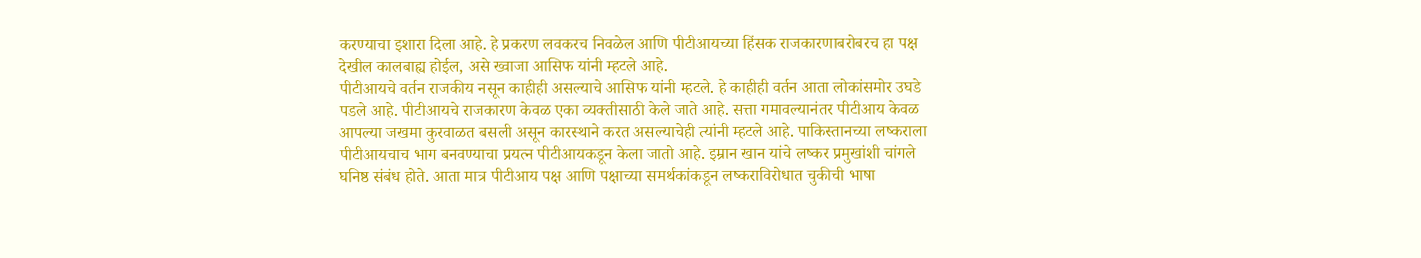करण्याचा इशारा दिला आहे. हे प्रकरण लवकरच निवळेल आणि पीटीआयच्या हिंसक राजकारणाबरोबरच हा पक्ष देखील कालबाह्य होईल, असे ख्वाजा आसिफ यांनी म्हटले आहे.
पीटीआयचे वर्तन राजकीय नसून काहीही असल्याचे आसिफ यांनी म्हटले. हे काहीही वर्तन आता लोकांसमोर उघडे पडले आहे. पीटीआयचे राजकारण केवळ एका व्यक्तीसाठी केले जाते आहे. सत्ता गमावल्यानंतर पीटीआय केवळ आपल्या जखमा कुरवाळत बसली असून कारस्थाने करत असल्याचेही त्यांनी म्हटले आहे. पाकिस्तानच्या लष्कराला पीटीआयचाच भाग बनवण्याचा प्रयत्न पीटीआयकडून केला जातो आहे. इम्रान खान यांचे लष्कर प्रमुखांशी चांगले घनिष्ठ संबंध होते. आता मात्र पीटीआय पक्ष आणि पक्षाच्या समर्थकांकडून लष्कराविरोधात चुकीची भाषा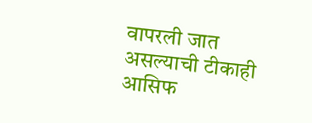वापरली जात असल्याची टीकाही आसिफ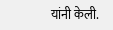यांनी केली.